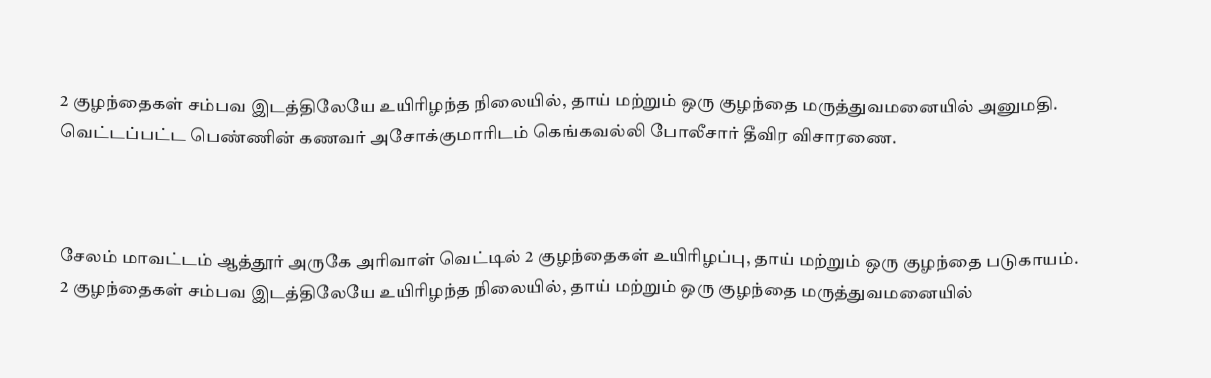2 குழந்தைகள் சம்பவ இடத்திலேயே உயிரிழந்த நிலையில், தாய் மற்றும் ஒரு குழந்தை மருத்துவமனையில் அனுமதி.
வெட்டப்பட்ட பெண்ணின் கணவர் அசோக்குமாரிடம் கெங்கவல்லி போலீசார் தீவிர விசாரணை.



சேலம் மாவட்டம் ஆத்தூர் அருகே அரிவாள் வெட்டில் 2 குழந்தைகள் உயிரிழப்பு, தாய் மற்றும் ஒரு குழந்தை படுகாயம்.
2 குழந்தைகள் சம்பவ இடத்திலேயே உயிரிழந்த நிலையில், தாய் மற்றும் ஒரு குழந்தை மருத்துவமனையில்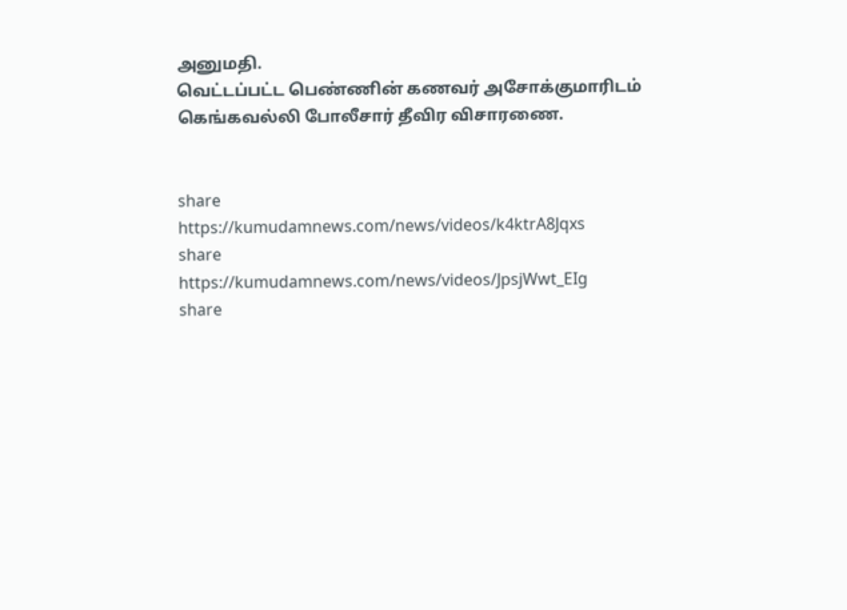அனுமதி.
வெட்டப்பட்ட பெண்ணின் கணவர் அசோக்குமாரிடம் கெங்கவல்லி போலீசார் தீவிர விசாரணை.


share
https://kumudamnews.com/news/videos/k4ktrA8Jqxs
share
https://kumudamnews.com/news/videos/JpsjWwt_EIg
share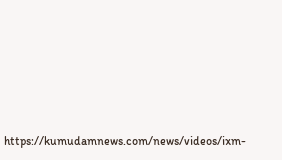https://kumudamnews.com/news/videos/ixm-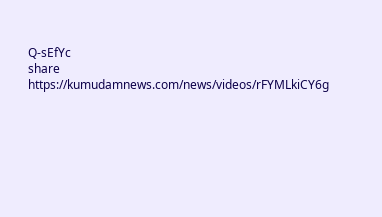Q-sEfYc
share
https://kumudamnews.com/news/videos/rFYMLkiCY6g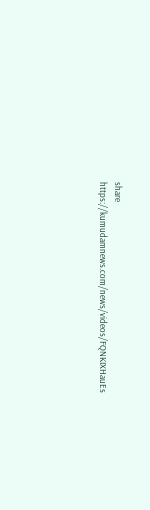share
https://kumudamnews.com/news/videos/FQNKIXHauEs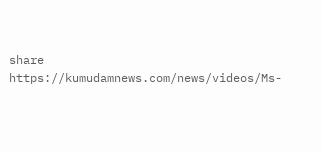share
https://kumudamnews.com/news/videos/Ms-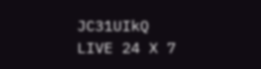JC31UIkQ
LIVE 24 X 7